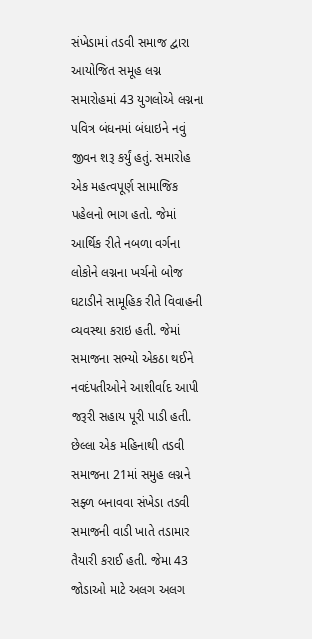સંખેડામાં તડવી સમાજ દ્વારા આયોજિત સમૂહ લગ્ન સમારોહમાં 43 યુગલોએ લગ્નના પવિત્ર બંધનમાં બંધાઇને નવું જીવન શરૂ કર્યું હતું. સમારોહ એક મહત્વપૂર્ણ સામાજિક પહેલનો ભાગ હતો. જેમાં આર્થિક રીતે નબળા વર્ગના લોકોને લગ્નના ખર્ચનો બોજ ઘટાડીને સામૂહિક રીતે વિવાહની વ્યવસ્થા કરાઇ હતી. જેમાં સમાજના સભ્યો એકઠા થઈને નવદંપતીઓને આશીર્વાદ આપી જરૂરી સહાય પૂરી પાડી હતી.
છેલ્લા એક મહિનાથી તડવી સમાજના 21માં સમુહ લગ્નને સફ્ળ બનાવવા સંખેડા તડવી સમાજની વાડી ખાતે તડામાર તૈયારી કરાઈ હતી. જેમા 43 જોડાઓ માટે અલગ અલગ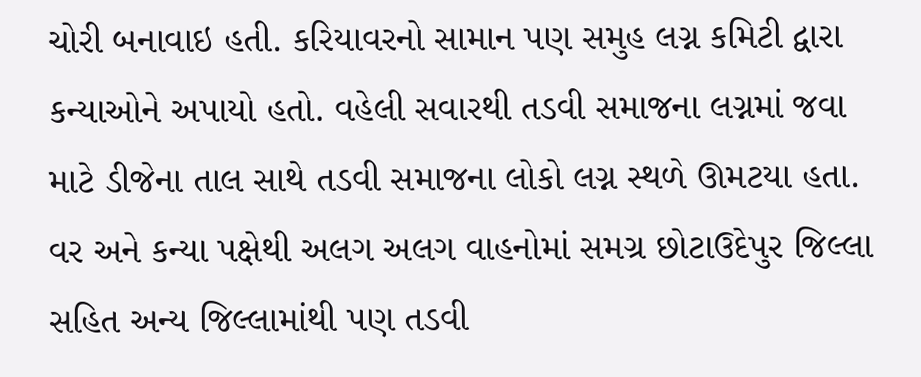ચોરી બનાવાઇ હતી. કરિયાવરનો સામાન પણ સમુહ લગ્ન કમિટી દ્વારા કન્યાઓને અપાયો હતો. વહેલી સવારથી તડવી સમાજના લગ્નમાં જવા માટે ડીજેના તાલ સાથે તડવી સમાજના લોકો લગ્ન સ્થળે ઊમટયા હતા. વર અને કન્યા પક્ષેથી અલગ અલગ વાહનોમાં સમગ્ર છોટાઉદેપુર જિલ્લા સહિત અન્ય જિલ્લામાંથી પણ તડવી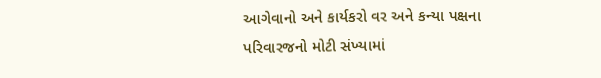આગેવાનો અને કાર્યકરો વર અને કન્યા પક્ષના પરિવારજનો મોટી સંખ્યામાં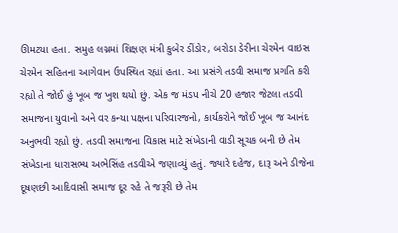ઊમટયા હતા. સમુહ લગ્નમાં શિક્ષણ મંત્રી કુબેર ડીંડોર, બરોડા ડેરીના ચેરમેન વાઇસ ચેરમેન સહિતના આગેવાન ઉપસ્થિત રહ્યાં હતા. આ પ્રસંગે તડવી સમાજ પ્રગતિ કરી રહ્યો તે જોઈ હું ખૂબ જ ખુશ થયો છું. એક જ મંડપ નીચે 20 હજાર જેટલા તડવી સમાજના યુવાનો અને વર કન્યા પક્ષના પરિવારજનો, કાર્યકરોને જોઈ ખૂબ જ આનંદ અનુભવી રહ્યો છું. તડવી સમાજના વિકાસ માટે સંખેડાની વાડી સૂચક બની છે તેમ સંખેડાના ધારાસભ્ય અભેસિંહ તડવીએ જણાવ્યું હતું. જ્યારે દહેજ, દારૂ અને ડીજેના દૂષણછી આદિવાસી સમાજ દૂર રહે તે જરૂરી છે તેમ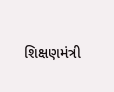શિક્ષણમંત્રી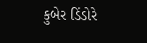કુબેર ડિંડોરે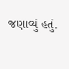જણાવ્યું હતું.